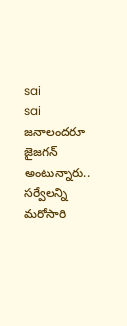sai
sai
జనాలందరూ జైజగన్ అంటున్నారు.. సర్వేలన్ని మరోసారి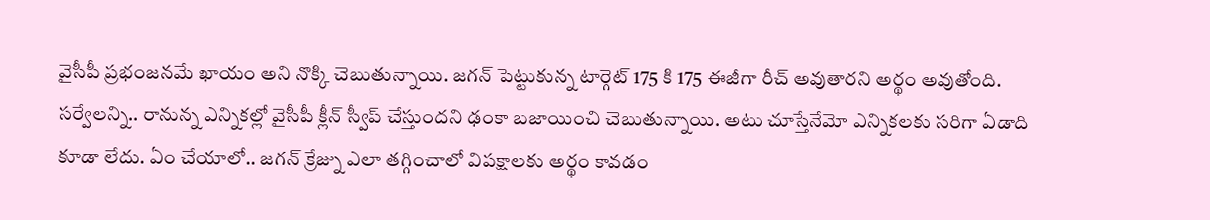వైసీపీ ప్రభంజనమే ఖాయం అని నొక్కి చెబుతున్నాయి. జగన్ పెట్టుకున్న టార్గెట్ 175 కి 175 ఈజీగా రీచ్ అవుతారని అర్థం అవుతోంది. సర్వేలన్ని.. రానున్న ఎన్నికల్లో వైసీపీ క్లీన్ స్వీప్ చేస్తుందని ఢంకా బజాయించి చెబుతున్నాయి. అటు చూస్తేనేమో ఎన్నికలకు సరిగా ఏడాది కూడా లేదు. ఏం చేయాలో.. జగన్ క్రేజ్ను ఎలా తగ్గించాలో విపక్షాలకు అర్థం కావడం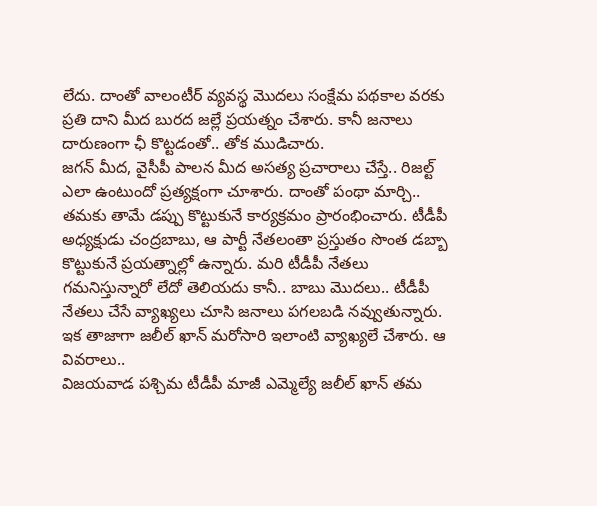లేదు. దాంతో వాలంటీర్ వ్యవస్థ మొదలు సంక్షేమ పథకాల వరకు ప్రతి దాని మీద బురద జల్లే ప్రయత్నం చేశారు. కానీ జనాలు దారుణంగా ఛీ కొట్టడంతో.. తోక ముడిచారు.
జగన్ మీద, వైసీపీ పాలన మీద అసత్య ప్రచారాలు చేస్తే.. రిజల్ట్ ఎలా ఉంటుందో ప్రత్యక్షంగా చూశారు. దాంతో పంథా మార్చి.. తమకు తామే డప్పు కొట్టుకునే కార్యక్రమం ప్రారంభించారు. టీడీపీ అధ్యక్షుడు చంద్రబాబు, ఆ పార్టీ నేతలంతా ప్రస్తుతం సొంత డబ్బా కొట్టుకునే ప్రయత్నాల్లో ఉన్నారు. మరి టీడీపీ నేతలు గమనిస్తున్నారో లేదో తెలియదు కానీ.. బాబు మొదలు.. టీడీపీ నేతలు చేసే వ్యాఖ్యలు చూసి జనాలు పగలబడి నవ్వుతున్నారు. ఇక తాజాగా జలీల్ ఖాన్ మరోసారి ఇలాంటి వ్యాఖ్యలే చేశారు. ఆ వివరాలు..
విజయవాడ పశ్చిమ టీడీపీ మాజీ ఎమ్మెల్యే జలీల్ ఖాన్ తమ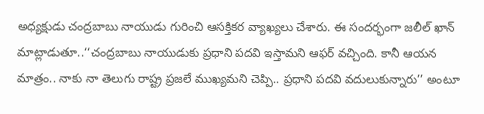అధ్యక్షుడు చంద్రబాబు నాయుడు గురించి ఆసక్తికర వ్యాఖ్యలు చేశారు. ఈ సందర్భంగా జలీల్ ఖాన్ మాట్లాడుతూ..‘‘చంద్రబాబు నాయుడుకు ప్రధాని పదవి ఇస్తామని ఆఫర్ వచ్చింది. కానీ ఆయన మాత్రం.. నాకు నా తెలుగు రాష్ట్ర ప్రజలే ముఖ్యమని చెప్పి.. ప్రధాని పదవి వదులుకున్నారు’’ అంటూ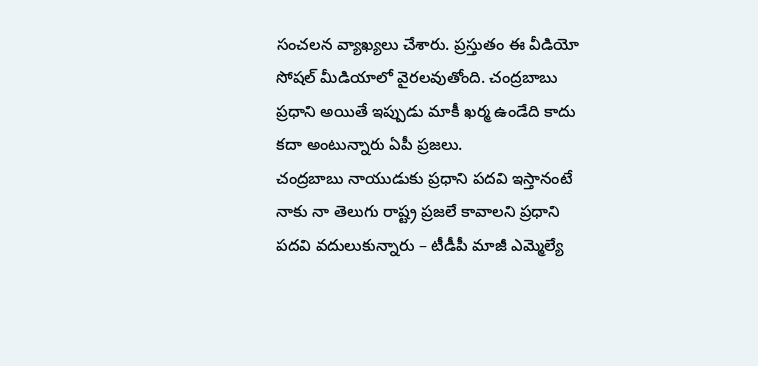సంచలన వ్యాఖ్యలు చేశారు. ప్రస్తుతం ఈ వీడియో సోషల్ మీడియాలో వైరలవుతోంది. చంద్రబాబు ప్రధాని అయితే ఇప్పుడు మాకీ ఖర్మ ఉండేది కాదు కదా అంటున్నారు ఏపీ ప్రజలు.
చంద్రబాబు నాయుడుకు ప్రధాని పదవి ఇస్తానంటే నాకు నా తెలుగు రాష్ట్ర ప్రజలే కావాలని ప్రధాని పదవి వదులుకున్నారు – టీడీపీ మాజీ ఎమ్మెల్యే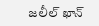జలీల్ ఖాన్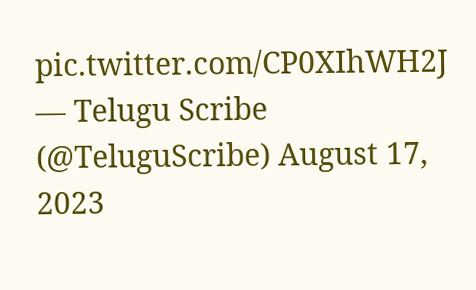pic.twitter.com/CP0XIhWH2J
— Telugu Scribe (@TeluguScribe) August 17, 2023